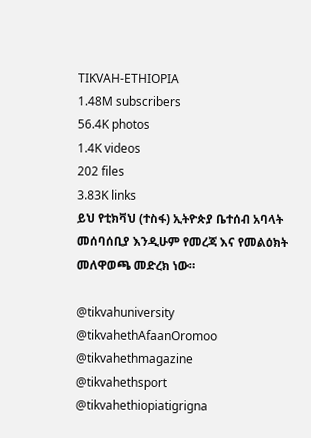TIKVAH-ETHIOPIA
1.48M subscribers
56.4K photos
1.4K videos
202 files
3.83K links
ይህ የቲክቫህ (ተስፋ) ኢትዮጵያ ቤተሰብ አባላት መሰባሰቢያ እንዲሁም የመረጃ እና የመልዕክት መለዋወጫ መድረክ ነው።

@tikvahuniversity
@tikvahethAfaanOromoo
@tikvahethmagazine
@tikvahethsport
@tikvahethiopiatigrigna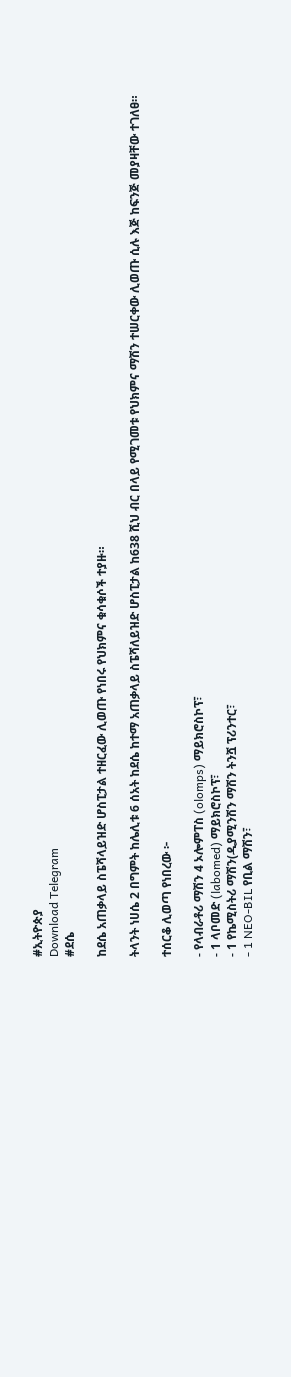#ኢትዮጵያ
Download Telegram
#ደሴ

ከደሴ አጠቃላይ ስፔሻላይዝድ ሆስፒታል ተዘርፈው ሊወጡ የነበሩ የህክምና ቁሳቁሶች ተያዙ።

ትላንት ነሀሴ 2 በግምት ከሌሊቱ 6 ሰአት ከደሴ ከተማ አጠቃላይ ስፔሻለይዝድ ሆስፒታል ከ638 ሺህ ብር በላይ የሚገመቱ የህክምና ማሽን ተሠርቀው ሊወጡ ሲሉ እጅ ከፍንጅ መያዛቸው ተገለፀ።

ተሰርቆ ሊወጣ የነበረው ፦

- የላብራቶሪ ማሽን 4 ኦሎምፐስ (olomps) ማይክሮስኮፕ፣
- 1 ላቦመድ (labomed) ማይክሮስኮፕ፣
- 1 የኬሚስትሪ ማሽን(ዲያሚንሽን ማሽን ትንሿ ፕሪንተር፣
- 1 NEO-BIL የቢል ማሽን፣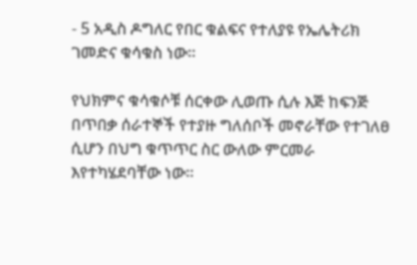- 5 አዲስ ዶግለር የበር ቁልፍና የተለያዩ የኤሌትሪክ ገመድና ቁሳቁስ ነው።

የህክምና ቁሳቁሶቹ ሰርቀው ሊወጡ ሲሉ እጅ ከፍንጅ በጥበቃ ሰራተኞች የተያዙ ግለሰቦች መኖራቸው የተገለፀ ሲሆን በህግ ቁጥጥር ስር ውለው ምርመራ እየተካሄደባቸው ነው።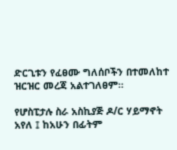ድርጊቱን የፈፀሙ ግለሰቦችን በተመለከተ ዝርዝር መረጃ አልተገለፀም።

የሆስፒታሉ ስራ አስኪያጅ ዶ/ር ሃይማኖት አየለ ፤ ከአሁን በፊትም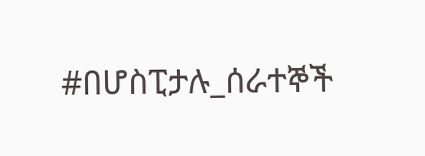#በሆስፒታሉ_ሰራተኞች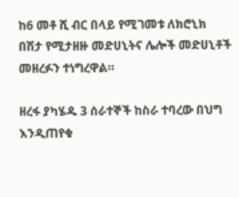ከ6 መቶ ሺ ብር በላይ የሚገመቱ ለክሮኒክ በሽታ የሚታዘዙ መድሀኒትና ሌሎች መድሀኒቶች መዘረፉን ተነግረዋል።

ዘረፋ ያካሄዱ 3 ሰራተኞች ከስራ ተባረው በህግ እንዲጠየቁ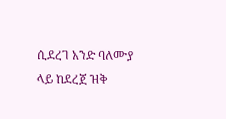ሲደረገ አንድ ባለሙያ ላይ ከደረጀ ዝቅ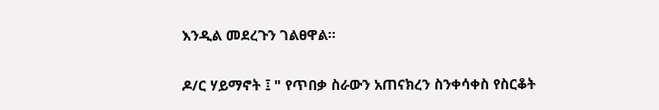እንዲል መደረጉን ገልፀዋል።

ዶ/ር ሃይማኖት ፤ " የጥበቃ ስራውን አጠናክረን ስንቀሳቀስ የስርቆት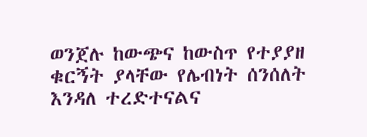ወንጀሉ ከውጭና ከውስጥ የተያያዘ ቁርኝት ያላቸው የሌብነት ሰንሰለት እንዳለ ተረድተናልና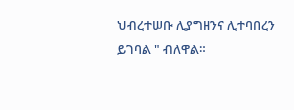ህብረተሠቡ ሊያግዘንና ሊተባበረን ይገባል " ብለዋል።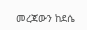መረጃውን ከደሴ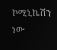ኮሚኒኬሽን ነው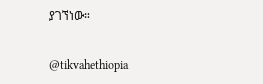ያገኘነው።

@tikvahethiopia